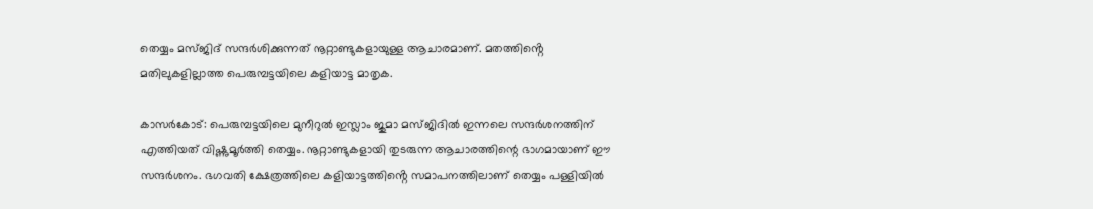തെയ്യം മസ്ജിദ് സന്ദർശിക്കുന്നത് നൂറ്റാണ്ടുകളായുള്ള ആചാരമാണ്. മതത്തിൻ്റെ മതിലുകളില്ലാത്ത പെരുമ്പട്ടയിലെ കളിയാട്ട മാതൃക.

കാസർകോട്: പെരുമ്പട്ടയിലെ മുനീറുല്‍ ഇസ്ലാം ജുമാ മസ്ജിദില്‍ ഇന്നലെ സന്ദർശനത്തിന് എത്തിയത് വിഷ്ണുമൂർത്തി തെയ്യം. നൂറ്റാണ്ടുകളായി തുടരുന്ന ആചാരത്തിന്റെ ഭാഗമായാണ് ഈ സന്ദർശനം. ഭഗവതി ക്ഷേത്രത്തിലെ കളിയാട്ടത്തിൻ്റെ സമാപനത്തിലാണ് തെയ്യം പള്ളിയിൽ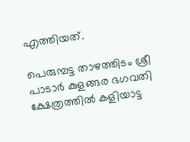എത്തിയത്.

പെരുമ്പട്ട താഴത്തിടം ശ്രീ പാടാർ കുളങ്ങര ഭഗവതി ക്ഷേത്രത്തിൽ കളിയാട്ട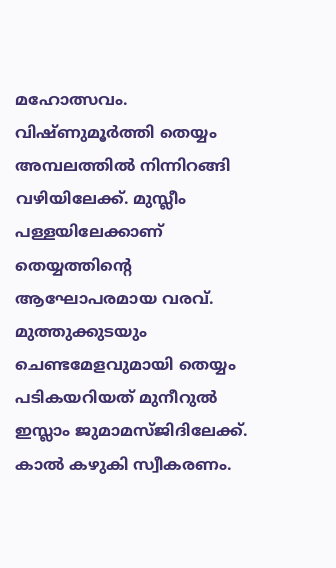മഹോത്സവം. വിഷ്ണുമൂർത്തി തെയ്യം അമ്പലത്തിൽ നിന്നിറങ്ങി വഴിയിലേക്ക്. മുസ്ലീം പള്ളയിലേക്കാണ് തെയ്യത്തിൻ്റെ ആഘോപരമായ വരവ്. മുത്തുക്കുടയും ചെണ്ടമേളവുമായി തെയ്യം പടികയറിയത് മുനീറുല്‍ ഇസ്ലാം ജുമാമസ്ജിദിലേക്ക്. കാൽ കഴുകി സ്വീകരണം.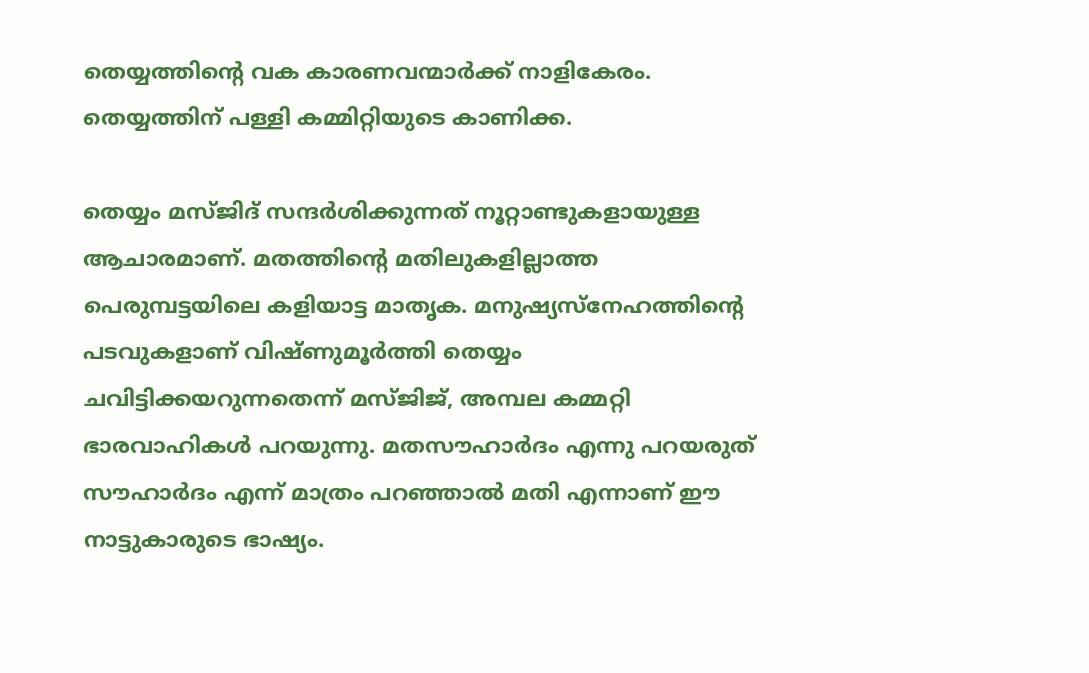തെയ്യത്തിൻ്റെ വക കാരണവന്മാർക്ക് നാളികേരം. തെയ്യത്തിന് പള്ളി കമ്മിറ്റിയുടെ കാണിക്ക.

തെയ്യം മസ്ജിദ് സന്ദർശിക്കുന്നത് നൂറ്റാണ്ടുകളായുള്ള ആചാരമാണ്. മതത്തിൻ്റെ മതിലുകളില്ലാത്ത പെരുമ്പട്ടയിലെ കളിയാട്ട മാതൃക. മനുഷ്യസ്നേഹത്തിന്‍റെ പടവുകളാണ് വിഷ്ണുമൂർത്തി തെയ്യം ചവിട്ടിക്കയറുന്നതെന്ന് മസ്ജിജ്, അമ്പല കമ്മറ്റി ഭാരവാഹികൾ പറയുന്നു. മതസൗഹാർദം എന്നു പറയരുത് സൗഹാർദം എന്ന് മാത്രം പറഞ്ഞാൽ മതി എന്നാണ് ഈ നാട്ടുകാരുടെ ഭാഷ്യം.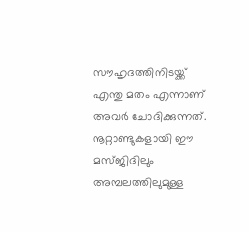സൗഹൃദത്തിനിടയ്ക്ക് എന്തു മതം എന്നാണ് അവർ ചോദിക്കുന്നത്. നൂറ്റാണ്ടുകളായി ഈ മസ്ജിദിലും അമ്പലത്തിലുമുള്ള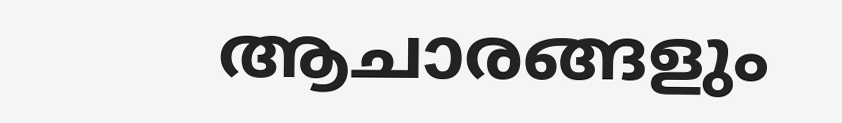ആചാരങ്ങളും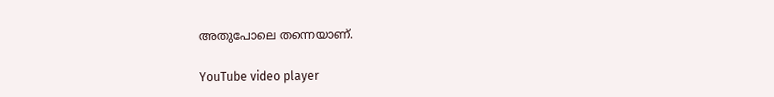അതുപോലെ തന്നെയാണ്.

YouTube video player